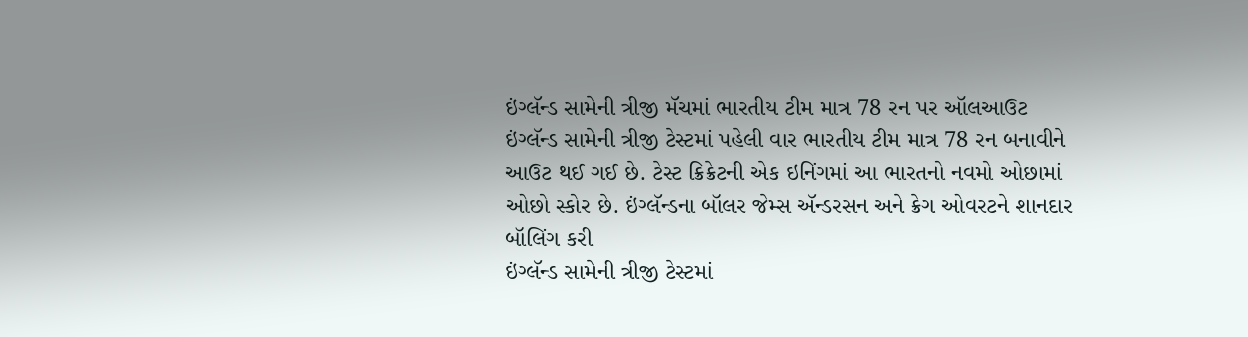ઇંગ્લૅન્ડ સામેની ત્રીજી મૅચમાં ભારતીય ટીમ માત્ર 78 રન પર ઑલઆઉટ
ઇંગ્લૅન્ડ સામેની ત્રીજી ટેસ્ટમાં પહેલી વાર ભારતીય ટીમ માત્ર 78 રન બનાવીને આઉટ થઈ ગઈ છે. ટેસ્ટ ક્રિક્રેટની એક ઇનિંગમાં આ ભારતનો નવમો ઓછામાં ઓછો સ્કોર છે. ઇંગ્લૅન્ડના બૉલર જેમ્સ ઍન્ડરસન અને ક્રેગ ઓવરટને શાનદાર બૉલિંગ કરી
ઇંગ્લૅન્ડ સામેની ત્રીજી ટેસ્ટમાં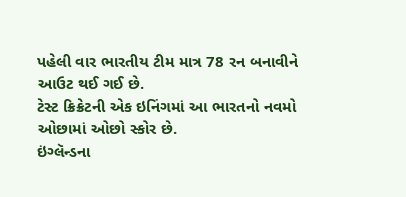પહેલી વાર ભારતીય ટીમ માત્ર 78 રન બનાવીને આઉટ થઈ ગઈ છે.
ટેસ્ટ ક્રિક્રેટની એક ઇનિંગમાં આ ભારતનો નવમો ઓછામાં ઓછો સ્કોર છે.
ઇંગ્લૅન્ડના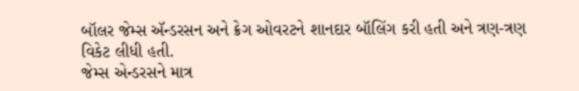બૉલર જેમ્સ ઍન્ડરસન અને ક્રેગ ઓવરટને શાનદાર બૉલિંગ કરી હતી અને ત્રણ-ત્રણ વિકેટ લીધી હતી.
જેમ્સ એન્ડરસને માત્ર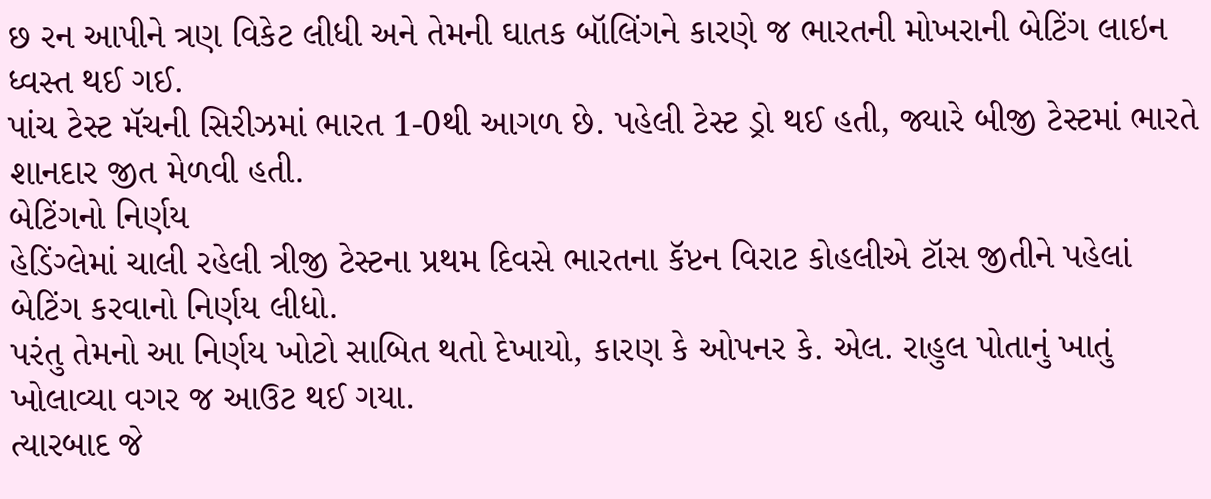છ રન આપીને ત્રણ વિકેટ લીધી અને તેમની ઘાતક બૉલિંગને કારણે જ ભારતની મોખરાની બેટિંગ લાઇન ધ્વસ્ત થઈ ગઈ.
પાંચ ટેસ્ટ મૅચની સિરીઝમાં ભારત 1-0થી આગળ છે. પહેલી ટેસ્ટ ડ્રો થઈ હતી, જ્યારે બીજી ટેસ્ટમાં ભારતે શાનદાર જીત મેળવી હતી.
બેટિંગનો નિર્ણય
હેડિંગ્લેમાં ચાલી રહેલી ત્રીજી ટેસ્ટના પ્રથમ દિવસે ભારતના કૅપ્ટન વિરાટ કોહલીએ ટૉસ જીતીને પહેલાં બેટિંગ કરવાનો નિર્ણય લીધો.
પરંતુ તેમનો આ નિર્ણય ખોટો સાબિત થતો દેખાયો, કારણ કે ઓપનર કે. એલ. રાહુલ પોતાનું ખાતું ખોલાવ્યા વગર જ આઉટ થઈ ગયા.
ત્યારબાદ જે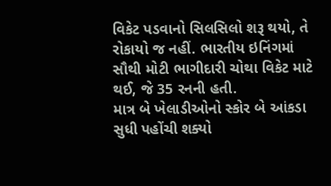વિકેટ પડવાનો સિલસિલો શરૂ થયો, તે રોકાયો જ નહીં. ભારતીય ઇનિંગમાં સૌથી મોટી ભાગીદારી ચોથા વિકેટ માટે થઈ, જે 35 રનની હતી.
માત્ર બે ખેલાડીઓનો સ્કોર બે આંકડા સુધી પહોંચી શક્યો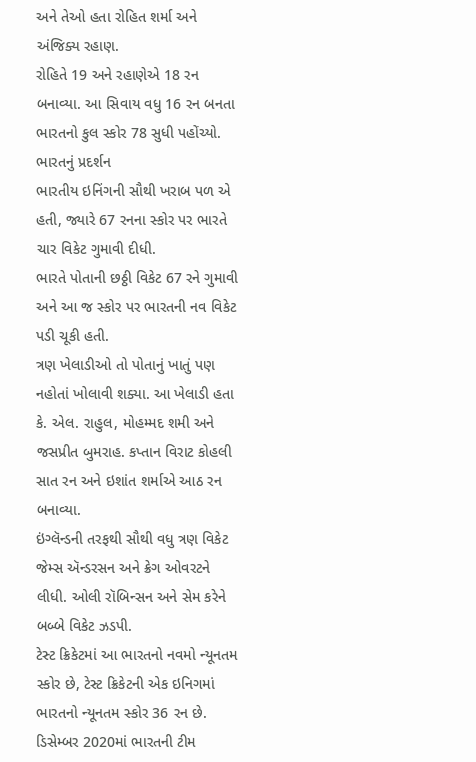અને તેઓ હતા રોહિત શર્મા અને અંજિક્ય રહાણ.
રોહિતે 19 અને રહાણેએ 18 રન બનાવ્યા. આ સિવાય વધુ 16 રન બનતા ભારતનો કુલ સ્કોર 78 સુધી પહોંચ્યો.
ભારતનું પ્રદર્શન
ભારતીય ઇનિંગની સૌથી ખરાબ પળ એ હતી, જ્યારે 67 રનના સ્કોર પર ભારતે ચાર વિકેટ ગુમાવી દીધી.
ભારતે પોતાની છઠ્ઠી વિકેટ 67 રને ગુમાવી અને આ જ સ્કોર પર ભારતની નવ વિકેટ પડી ચૂકી હતી.
ત્રણ ખેલાડીઓ તો પોતાનું ખાતું પણ નહોતાં ખોલાવી શક્યા. આ ખેલાડી હતા કે. એલ. રાહુલ, મોહમ્મદ શમી અને જસપ્રીત બુમરાહ. કપ્તાન વિરાટ કોહલી સાત રન અને ઇશાંત શર્માએ આઠ રન બનાવ્યા.
ઇંગ્લૅન્ડની તરફથી સૌથી વધુ ત્રણ વિકેટ જેમ્સ ઍન્ડરસન અને ક્રેગ ઓવરટને લીધી. ઓલી રૉબિન્સન અને સેમ કરેને બબ્બે વિકેટ ઝડપી.
ટેસ્ટ ક્રિકેટમાં આ ભારતનો નવમો ન્યૂનતમ સ્કોર છે, ટેસ્ટ ક્રિકેટની એક ઇનિગમાં ભારતનો ન્યૂનતમ સ્કોર 36 રન છે.
ડિસેમ્બર 2020માં ભારતની ટીમ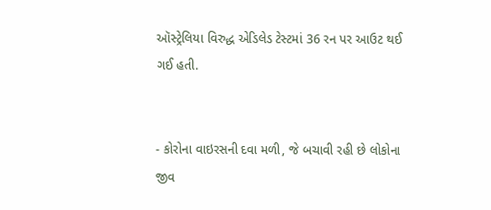ઑસ્ટ્રેલિયા વિરુદ્ધ એડિલેડ ટેસ્ટમાં 36 રન પર આઉટ થઈ ગઈ હતી.


- કોરોના વાઇરસની દવા મળી, જે બચાવી રહી છે લોકોના જીવ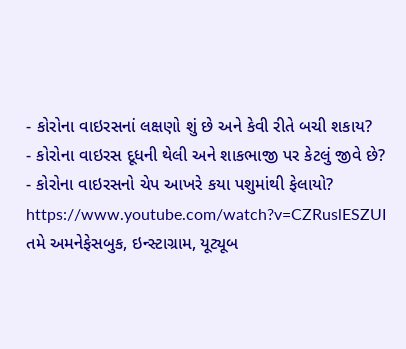- કોરોના વાઇરસનાં લક્ષણો શું છે અને કેવી રીતે બચી શકાય?
- કોરોના વાઇરસ દૂધની થેલી અને શાકભાજી પર કેટલું જીવે છે?
- કોરોના વાઇરસનો ચેપ આખરે કયા પશુમાંથી ફેલાયો?
https://www.youtube.com/watch?v=CZRuslESZUI
તમે અમનેફેસબુક, ઇન્સ્ટાગ્રામ, યૂટ્યૂબ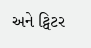અને ટ્વિટર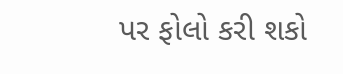પર ફોલો કરી શકો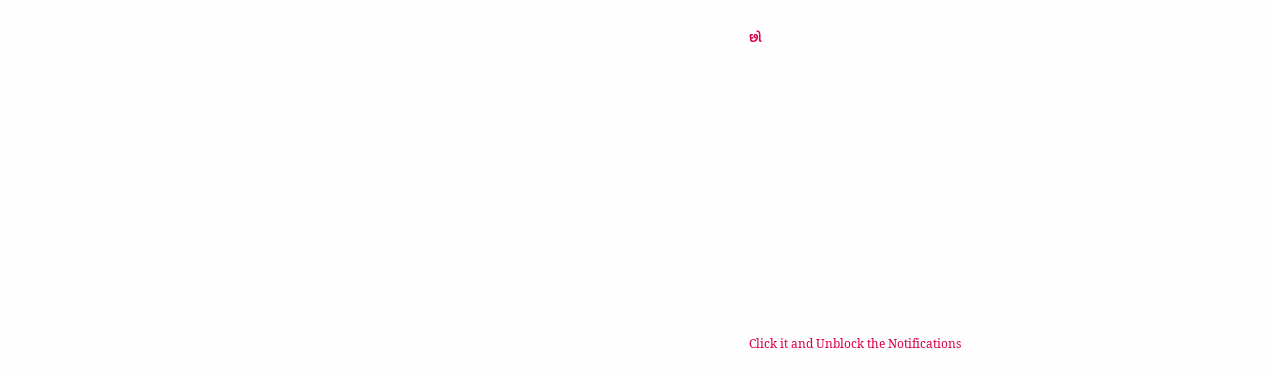છો












Click it and Unblock the Notifications